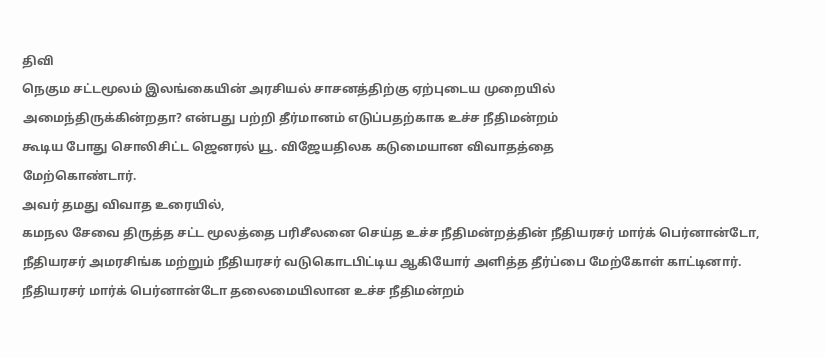திவி
நெகும சட்டமூலம் இலங்கையின் அரசியல் சாசனத்திற்கு ஏற்புடைய முறையில்
அமைந்திருக்கின்றதா? என்பது பற்றி தீர்மானம் எடுப்பதற்காக உச்ச நீதிமன்றம்
கூடிய போது சொலிசிட்ட ஜெனரல் யூ. விஜேயதிலக கடுமையான விவாதத்தை
மேற்கொண்டார்.
அவர் தமது விவாத உரையில்,
கமநல சேவை திருத்த சட்ட மூலத்தை பரிசீலனை செய்த உச்ச நீதிமன்றத்தின் நீதியரசர் மார்க் பெர்னான்டோ, நீதியரசர் அமரசிங்க மற்றும் நீதியரசர் வடுகொடபிட்டிய ஆகியோர் அளித்த தீர்ப்பை மேற்கோள் காட்டினார்.
நீதியரசர் மார்க் பெர்னான்டோ தலைமையிலான உச்ச நீதிமன்றம்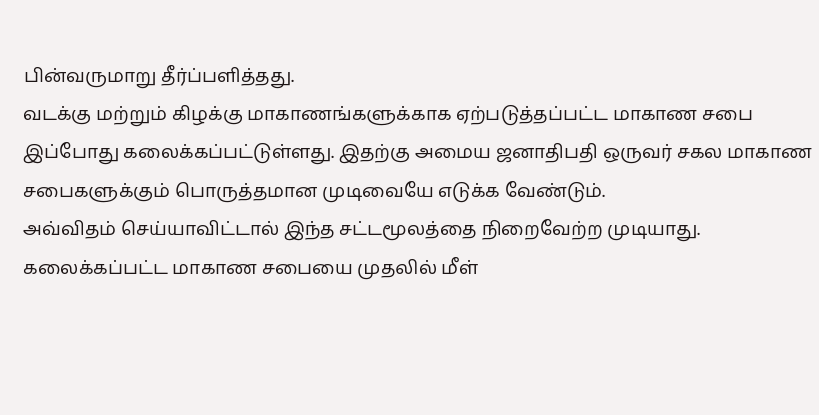பின்வருமாறு தீர்ப்பளித்தது.
வடக்கு மற்றும் கிழக்கு மாகாணங்களுக்காக ஏற்படுத்தப்பட்ட மாகாண சபை இப்போது கலைக்கப்பட்டுள்ளது. இதற்கு அமைய ஜனாதிபதி ஒருவர் சகல மாகாண சபைகளுக்கும் பொருத்தமான முடிவையே எடுக்க வேண்டும்.
அவ்விதம் செய்யாவிட்டால் இந்த சட்டமூலத்தை நிறைவேற்ற முடியாது. கலைக்கப்பட்ட மாகாண சபையை முதலில் மீள்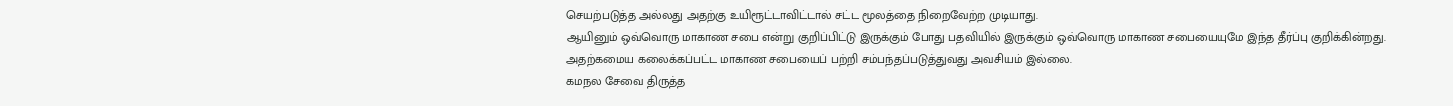செயற்படுத்த அல்லது அதற்கு உயிரூட்டாவிட்டால் சட்ட மூலத்தை நிறைவேற்ற முடியாது.
ஆயினும் ஒவ்வொரு மாகாண சபை என்று குறிப்பிட்டு இருக்கும் போது பதவியில் இருக்கும் ஒவ்வொரு மாகாண சபையையுமே இந்த தீர்ப்பு குறிக்கின்றது.
அதற்கமைய கலைக்கப்பட்ட மாகாண சபையைப் பற்றி சம்பந்தப்படுத்துவது அவசியம் இல்லை.
கமநல சேவை திருத்த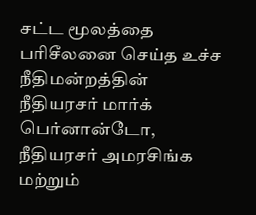சட்ட மூலத்தை பரிசீலனை செய்த உச்ச நீதிமன்றத்தின் நீதியரசர் மார்க் பெர்னான்டோ, நீதியரசர் அமரசிங்க மற்றும்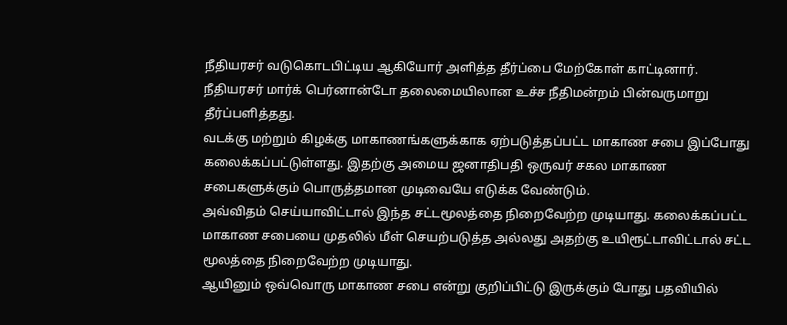நீதியரசர் வடுகொடபிட்டிய ஆகியோர் அளித்த தீர்ப்பை மேற்கோள் காட்டினார்.
நீதியரசர் மார்க் பெர்னான்டோ தலைமையிலான உச்ச நீதிமன்றம் பின்வருமாறு தீர்ப்பளித்தது.
வடக்கு மற்றும் கிழக்கு மாகாணங்களுக்காக ஏற்படுத்தப்பட்ட மாகாண சபை இப்போது கலைக்கப்பட்டுள்ளது. இதற்கு அமைய ஜனாதிபதி ஒருவர் சகல மாகாண சபைகளுக்கும் பொருத்தமான முடிவையே எடுக்க வேண்டும்.
அவ்விதம் செய்யாவிட்டால் இந்த சட்டமூலத்தை நிறைவேற்ற முடியாது. கலைக்கப்பட்ட மாகாண சபையை முதலில் மீள் செயற்படுத்த அல்லது அதற்கு உயிரூட்டாவிட்டால் சட்ட மூலத்தை நிறைவேற்ற முடியாது.
ஆயினும் ஒவ்வொரு மாகாண சபை என்று குறிப்பிட்டு இருக்கும் போது பதவியில்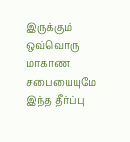இருக்கும் ஒவ்வொரு மாகாண சபையையுமே இந்த தீர்ப்பு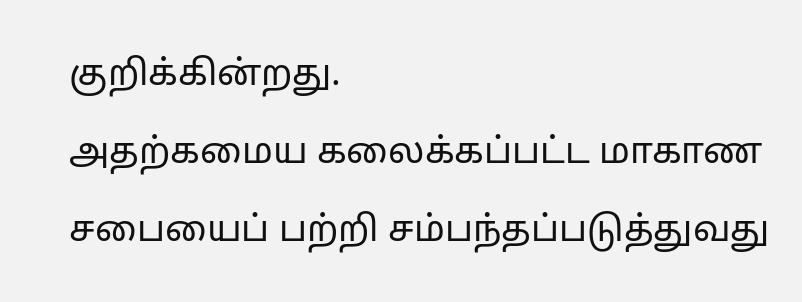குறிக்கின்றது.
அதற்கமைய கலைக்கப்பட்ட மாகாண சபையைப் பற்றி சம்பந்தப்படுத்துவது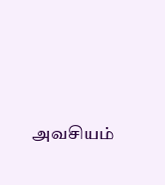அவசியம்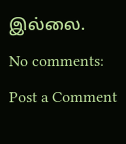இல்லை.
No comments:
Post a Comment